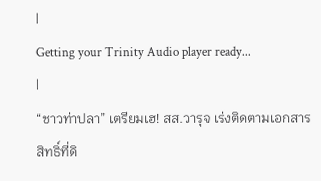|
Getting your Trinity Audio player ready...
|
“ชาวท่าปลา” เตรียมเฮ! สส.วารุจ เร่งติดตามเอกสารสิทธิ์ที่ดิ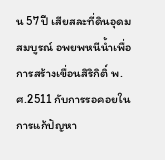น 57 ปี เสียสละที่ดินอุดมสมบูรณ์ อพยพหนีน้ำเพื่อการสร้างเขื่อนสิริกิติ์ พ.ศ.2511 กับการรอคอยในการแก้ปัญหา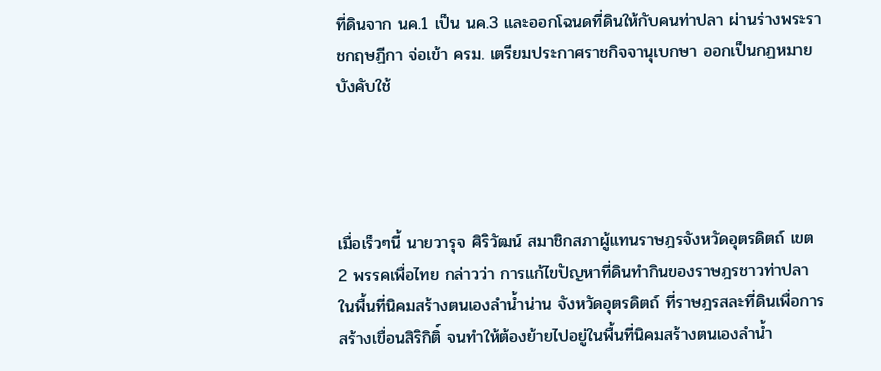ที่ดินจาก นค.1 เป็น นค.3 และออกโฉนดที่ดินให้กับคนท่าปลา ผ่านร่างพระราชกฤษฏีกา จ่อเข้า ครม. เตรียมประกาศราชกิจจานุเบกษา ออกเป็นกฏหมายบังคับใช้




เมื่อเร็วๆนี้ นายวารุจ ศิริวัฒน์ สมาชิกสภาผู้แทนราษฎรจังหวัดอุตรดิตถ์ เขต 2 พรรคเพื่อไทย กล่าวว่า การแก้ไขปัญหาที่ดินทำกินของราษฎรชาวท่าปลา ในพื้นที่นิคมสร้างตนเองลำน้ำน่าน จังหวัดอุตรดิตถ์ ที่ราษฎรสละที่ดินเพื่อการสร้างเขื่อนสิริกิติ์ จนทำให้ต้องย้ายไปอยู่ในพื้นที่นิคมสร้างตนเองลำน้ำ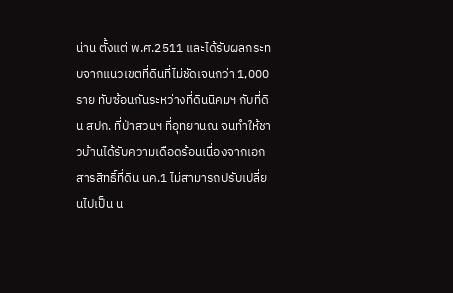น่าน ตั้งแต่ พ.ศ.2511 และได้รับผลกระทบจากแนวเขตที่ดินที่ไม่ชัดเจนกว่า 1,000 ราย ทับซ้อนกันระหว่างที่ดินนิคมฯ กับที่ดิน สปก. ที่ป่าสวนฯ ที่อุทยานณ จนทำให้ชาวบ้านได้รับความเดือดร้อนเนื่องจากเอกสารสิทธิ์ที่ดิน นค.1 ไม่สามารถปรับเปลี่ยนไปเป็น น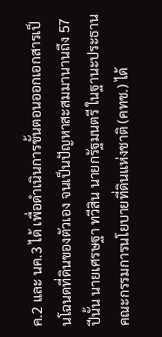ค.2 และ นค.3 ได้ เพื่อดำเนินการขั้นตอนออกเอกสารเป็นโฉนดที่ดินของตัวเอง จนเป็นปัญหาสะสมมานานถึง 57 ปีนั้น นายเศรษฐา ทวีสิน นายกรัฐมนตรี ในฐานะประธานคณะกรรมการนโยบายที่ดินแห่งชาติ (คทช.) ได้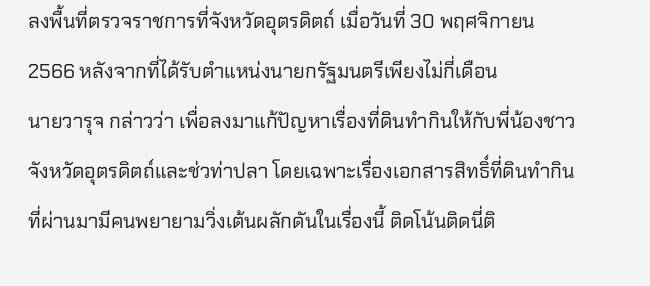ลงพื้นที่ตรวจราชการที่จังหวัดอุตรดิตถ์ เมื่อวันที่ 30 พฤศจิกายน 2566 หลังจากที่ได้รับตำแหน่งนายกรัฐมนตรีเพียงไม่กี่เดือน
นายวารุจ กล่าวว่า เพื่อลงมาแก้ปัญหาเรื่องที่ดินทำกินให้กับพี่น้องชาวจังหวัดอุตรดิตถ์และช่วท่าปลา โดยเฉพาะเรื่องเอกสารสิทธิ์ที่ดินทำกิน ที่ผ่านมามีคนพยายามวิ่งเต้นผลักดันในเรื่องนี้ ติดโน้นติดนี่ติ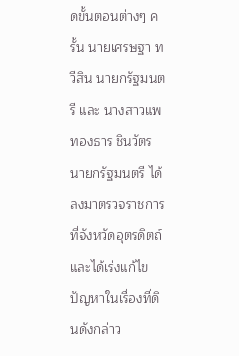ดขั้นตอนต่างๆ ครั้น นายเศรษฐา ทวีสิน นายกรัฐมนตรี และ นางสาวแพทองธาร ชินวัตร นายกรัฐมนตรี ได้ลงมาตรวจราชการที่จังหวัดอุตรดิตถ์ และได้เร่งแก้ไขปัญหาในเรื่องที่ดินดังกล่าว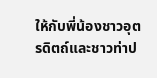ให้กับพี่น้องชาวอุตรดิตถ์และชาวท่าป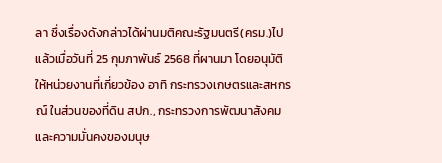ลา ซึ่งเรื่องดังกล่าวได้ผ่านมติคณะรัฐมนตรี(ครม.)ไปแล้วเมื่อวันที่ 25 กุมภาพันธ์ 2568 ที่ผานมา โดยอนุมัติให้หน่วยงานที่เกี่ยวข้อง อาทิ กระทรวงเกษตรและสหกรณ์ ในส่วนของที่ดิน สปก., กระทรวงการพัฒนาสังคมและความมั่นคงของมนุษ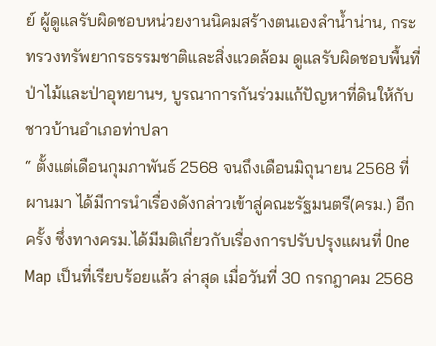ย์ ผู้ดูแลรับผิดชอบหน่วยงานนิคมสร้างตนเองลำน้ำน่าน, กระทรวงทรัพยากรธรรมชาติและสิ่งแวดล้อม ดูแลรับผิดชอบพื้นที่ป่าไม้และป่าอุทยานฯ, บูรณาการกันร่วมแก้ปัญหาที่ดินให้กับชาวบ้านอำเภอท่าปลา
“ ตั้งแต่เดือนกุมภาพันธ์ 2568 จนถึงเดือนมิถุนายน 2568 ที่ผานมา ได้มีการนำเรื่องดังกล่าวเข้าสู่คณะรัฐมนตรี(ครม.) อีกครั้ง ซึ่งทางครม.ได้มีมติเกี่ยวกับเรื่องการปรับปรุงแผนที่ One Map เป็นที่เรียบร้อยแล้ว ล่าสุด เมื่อวันที่ 30 กรกฎาคม 2568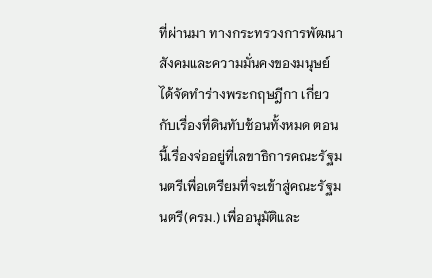ที่ผ่านมา ทางกระทรวงการพัฒนาสังคมและความมั่นคงของมนุษย์ ได้จัดทำร่างพระกฤษฎีกา เกี่ยวกับเรื่องที่ดินทับซ้อนทั้งหมด ตอนนี้เรื่องจ่ออยู่ที่เลขาธิการคณะรัฐมนตรีเพื่อเตรียมที่จะเข้าสู่คณะรัฐมนตรี(ครม.) เพื่ออนุมัติและ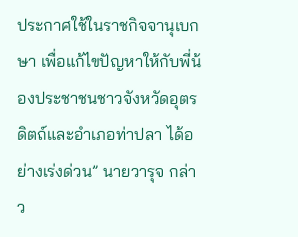ประกาศใช้ในราชกิจจานุเบกษา เพื่อแก้ไขปัญหาให้กับพี่น้องประชาชนชาวจังหวัดอุตรดิตถ์และอำเภอท่าปลา ได้อย่างเร่งด่วน” นายวารุจ กล่าว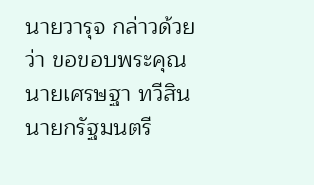นายวารุจ กล่าวด้วยว่า ขอขอบพระคุณ นายเศรษฐา ทวีสิน นายกรัฐมนตรี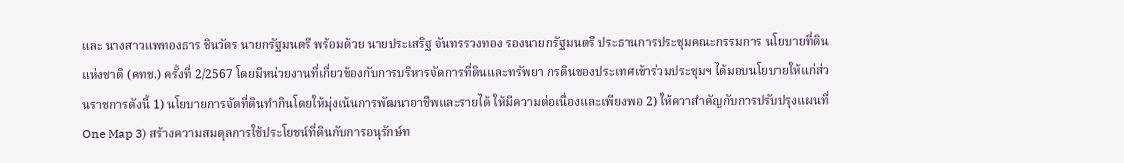และ นางสาวแพทองธาร ชินวัตร นายกรัฐมนตรี พร้อมด้วย นายประเสริฐ จันทรรวงทอง รองนายกรัฐมนตรี ประธานการประชุมคณะกรรมการ นโยบายที่ดินแห่งชาติ (คทช.) ครั้งที่ 2/2567 โดยมีหน่วยงานที่เกี่ยวข้องกับการบริหารจัดการที่ดินและทรัพยา กรดินของประเทศเข้าร่วมประชุมฯ ได้มอบนโยบายให้แก่ส่วนราชการดังนี้ 1) นโยบายการจัดที่ดินทำกินโดยให้มุ่งเน้นการพัฒนาอาชีพและรายได้ ให้มีความต่อเนื่องและเพียงพอ 2) ให้ควาสำคัญกับการปรับปรุงแผนที่ One Map 3) สร้างความสมดุลการใช้ประโยชน์ที่ดินกับการอนุรักษ์ท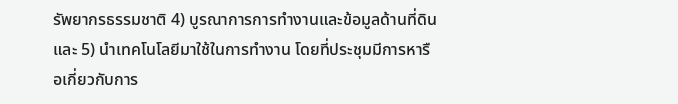รัพยากรธรรมชาติ 4) บูรณาการการทำงานและข้อมูลด้านที่ดิน และ 5) นำเทคโนโลยีมาใช้ในการทำงาน โดยที่ประชุมมีการหารือเกี่ยวกับการ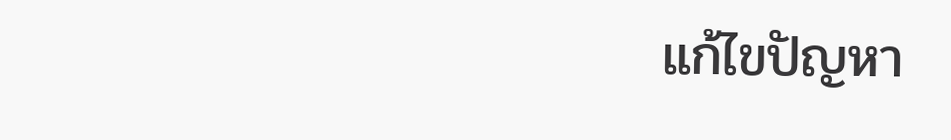แก้ไขปัญหา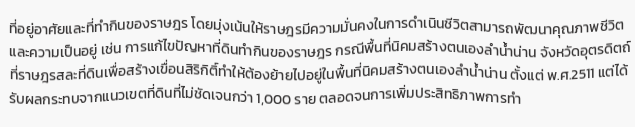ที่อยู่อาศัยและที่ทำกินของราษฎร โดยมุ่งเน้นให้ราษฎรมีความมั่นคงในการดำเนินชีวิตสามารถพัฒนาคุณภาพชีวิตและความเป็นอยู่ เช่น การแก้ไขปัญหาที่ดินทำกินของราษฎร กรณีพื้นที่นิคมสร้างตนเองลำน้ำน่าน จังหวัดอุตรดิตถ์ ที่ราษฎรสละที่ดินเพื่อสร้างเขื่อนสิริกิติ์ทำให้ต้องย้ายไปอยู่ในพื้นที่นิคมสร้างตนเองลำน้ำน่าน ตั้งแต่ พ.ศ.2511 แต่ได้รับผลกระทบจากแนวเขตที่ดินที่ไม่ชัดเจนกว่า 1,000 ราย ตลอดจนการเพิ่มประสิทธิภาพการทำ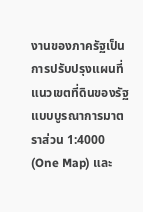งานของภาครัฐเป็นการปรับปรุงแผนที่แนวเขตที่ดินของรัฐแบบบูรณาการมาตราส่วน 1:4000 (One Map) และ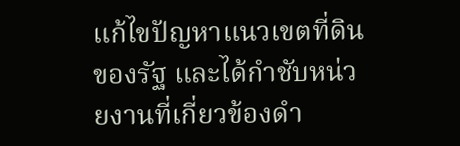แก้ไขปัญหาแนวเขตที่ดินของรัฐ และได้กำชับหน่วยงานที่เกี่ยวข้องดำ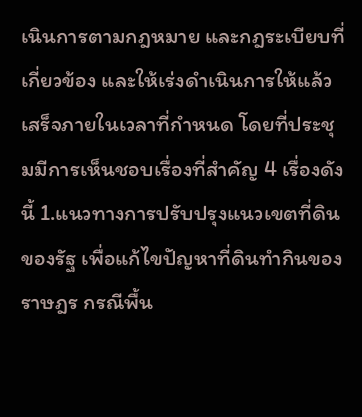เนินการตามกฎหมาย และกฎระเบียบที่เกี่ยวข้อง และให้เร่งดำเนินการให้แล้วเสร็จภายในเวลาที่กำหนด โดยที่ประชุมมีการเห็นชอบเรื่องที่สำคัญ 4 เรื่องดังนี้ 1.แนวทางการปรับปรุงแนวเขตที่ดินของรัฐ เพื่อแก้ไขปัญหาที่ดินทำกินของราษฎร กรณีพื้น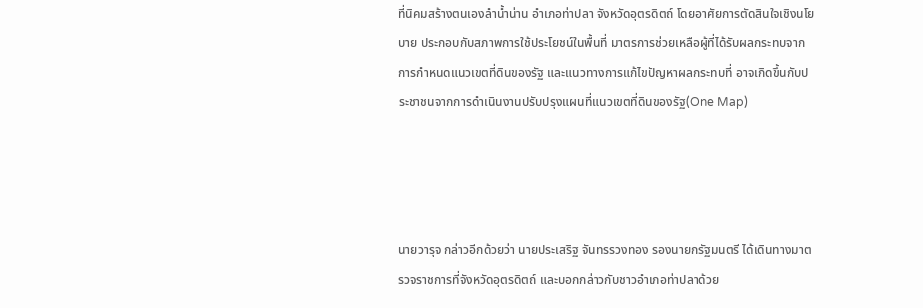ที่นิคมสร้างตนเองลำน้ำน่าน อำเภอท่าปลา จังหวัดอุตรดิตถ์ โดยอาศัยการตัดสินใจเชิงนโยบาย ประกอบกับสภาพการใช้ประโยชน์ในพื้นที่ มาตรการช่วยเหลือผู้ที่ได้รับผลกระทบจากการกำหนดแนวเขตที่ดินของรัฐ และแนวทางการแก้ไขปัญหาผลกระทบที่ อาจเกิดขึ้นกับประชาชนจากการดำเนินงานปรับปรุงแผนที่แนวเขตที่ดินของรัฐ(One Map)




นายวารุจ กล่าวอีกด้วยว่า นายประเสริฐ จันทรรวงทอง รองนายกรัฐมนตรี ได้เดินทางมาตรวจราชการที่จังหวัดอุตรดิตถ์ และบอกกล่าวกับชาวอำเภอท่าปลาด้วย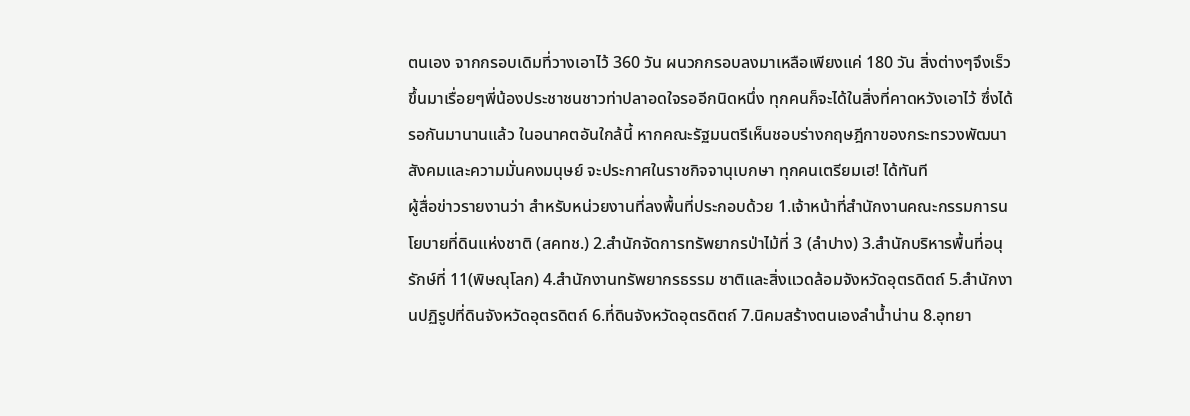ตนเอง จากกรอบเดิมที่วางเอาไว้ 360 วัน ผนวกกรอบลงมาเหลือเพียงแค่ 180 วัน สิ่งต่างๆจึงเร็วขึ้นมาเรื่อยๆพี่น้องประชาชนชาวท่าปลาอดใจรออีกนิดหนึ่ง ทุกคนก็จะได้ในสิ่งที่คาดหวังเอาไว้ ซึ่งได้รอกันมานานแล้ว ในอนาคตอันใกล้นี้ หากคณะรัฐมนตรีเห็นชอบร่างกฤษฎีกาของกระทรวงพัฒนาสังคมและความมั่นคงมนุษย์ จะประกาศในราชกิจจานุเบกษา ทุกคนเตรียมเฮ! ได้ทันที
ผู้สื่อข่าวรายงานว่า สำหรับหน่วยงานที่ลงพื้นที่ประกอบด้วย 1.เจ้าหน้าที่สำนักงานคณะกรรมการนโยบายที่ดินแห่งชาติ (สคทช.) 2.สำนักจัดการทรัพยากรป่าไม้ที่ 3 (ลำปาง) 3.สำนักบริหารพื้นที่อนุรักษ์ที่ 11(พิษณุโลก) 4.สำนักงานทรัพยากรธรรม ชาติและสิ่งแวดล้อมจังหวัดอุตรดิตถ์ 5.สำนักงานปฏิรูปที่ดินจังหวัดอุตรดิตถ์ 6.ที่ดินจังหวัดอุตรดิตถ์ 7.นิคมสร้างตนเองลำน้ำน่าน 8.อุทยา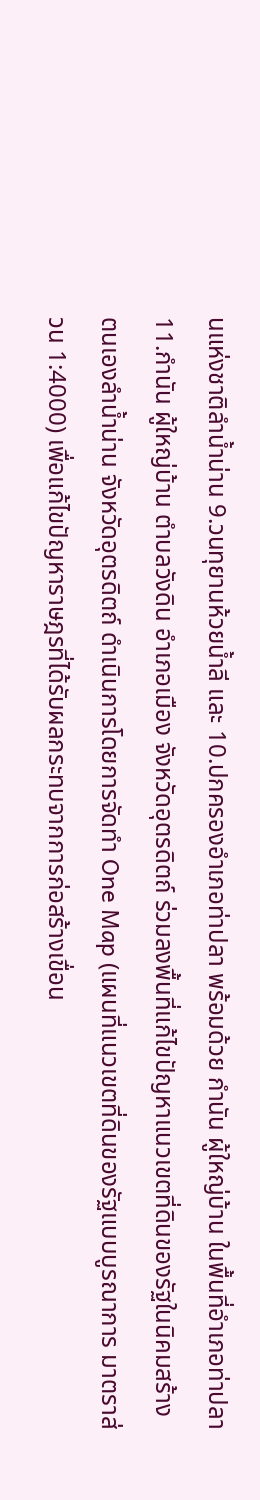นแห่งชาติลำน้ำน่าน 9.วนทุยานห้วยน้ำลี และ 10.ปกครองอำเภอท่าปลา พร้อมด้วย กำนัน ผู้ใหญ่บ้าน ในพื้นที่อำเภอท่าปลา 11.กำนัน ผู้ใหญ่บ้าน ตำบลวังดิน อำเภอเมือง จังหวัดอุตรดิตถ์ ร่วมลงพื้นที่แก้ไขปัญหาแนวเขตที่ดินของรัฐในนิคมสร้างตนเองลำน้ำน่าน จังหวัดอุตรดิตถ์ ดำเนินการโดยการจัดทำ One Map (แผนที่แนวเขตที่ดินของรัฐแบบบูรณาการ มาตราส่วน 1:4000) เพื่อแก้ไขปัญหาราษฎรที่ได้รับผลกระทบจากการก่อสร้างเขื่อน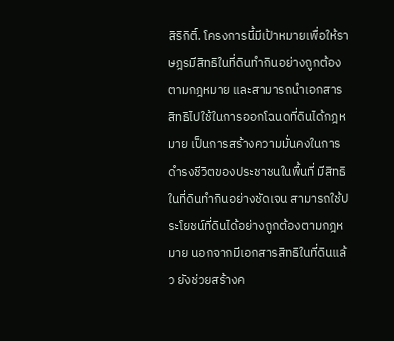สิริกิติ์. โครงการนี้มีเป้าหมายเพื่อให้ราษฎรมีสิทธิในที่ดินทำกินอย่างถูกต้องตามกฎหมาย และสามารถนำเอกสารสิทธิไปใช้ในการออกโฉนดที่ดินได้กฎหมาย เป็นการสร้างความมั่นคงในการดำรงชีวิตของประชาชนในพื้นที่ มีสิทธิในที่ดินทำกินอย่างชัดเจน สามารถใช้ประโยชน์ที่ดินได้อย่างถูกต้องตามกฎหมาย นอกจากมีเอกสารสิทธิในที่ดินแล้ว ยังช่วยสร้างค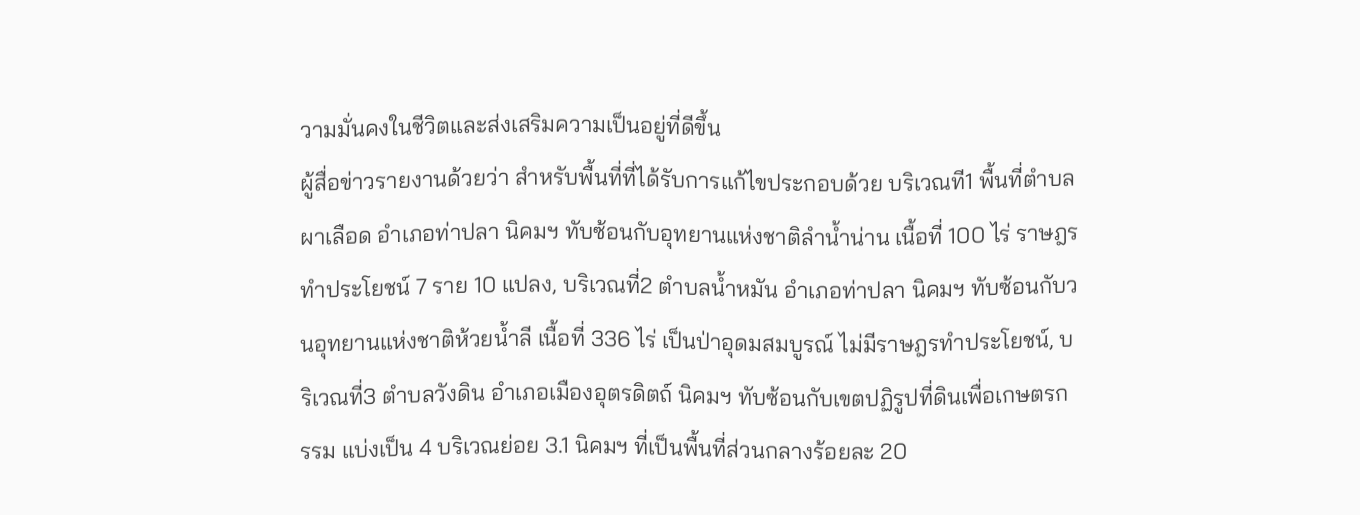วามมั่นคงในชีวิตและส่งเสริมความเป็นอยู่ที่ดีขึ้น
ผู้สื่อข่าวรายงานด้วยว่า สำหรับพื้นที่ที่ได้รับการแก้ไขประกอบด้วย บริเวณที1 พื้นที่ตำบลผาเลือด อำเภอท่าปลา นิคมฯ ทับซ้อนกับอุทยานแห่งชาติลำน้ำน่าน เนื้อที่ 100 ไร่ ราษฎรทำประโยชน์ 7 ราย 10 แปลง, บริเวณที่2 ตำบลน้ำหมัน อำเภอท่าปลา นิคมฯ ทับซ้อนกับวนอุทยานแห่งชาติห้วยน้ำลี เนื้อที่ 336 ไร่ เป็นป่าอุดมสมบูรณ์ ไม่มีราษฎรทำประโยชน์, บริเวณที่3 ตำบลวังดิน อำเภอเมืองอุตรดิตถ์ นิคมฯ ทับซ้อนกับเขตปฏิรูปที่ดินเพื่อเกษตรกรรม แบ่งเป็น 4 บริเวณย่อย 3.1 นิคมฯ ที่เป็นพื้นที่ส่วนกลางร้อยละ 20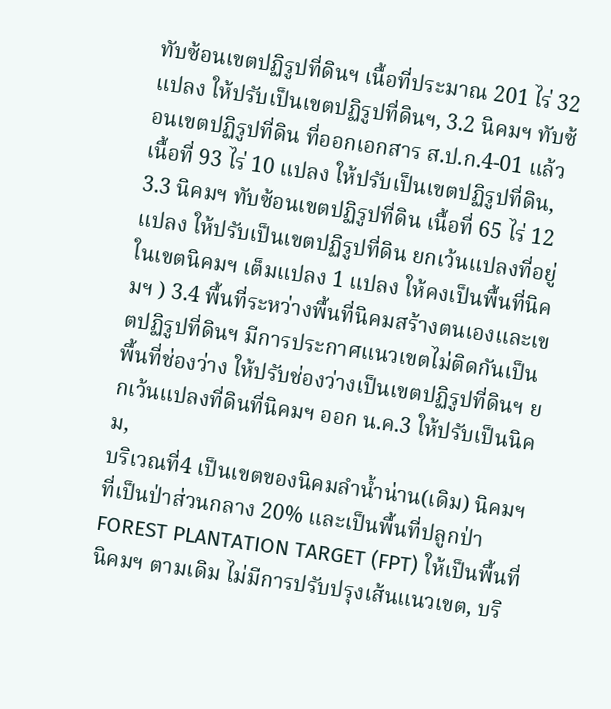ทับซ้อนเขตปฏิรูปที่ดินฯ เนื้อที่ประมาณ 201 ไร่ 32 แปลง ให้ปรับเป็นเขตปฏิรูปที่ดินฯ, 3.2 นิคมฯ ทับซ้อนเขตปฏิรูปที่ดิน ที่ออกเอกสาร ส.ป.ก.4-01 แล้ว เนื้อที่ 93 ไร่ 10 แปลง ให้ปรับเป็นเขตปฏิรูปที่ดิน, 3.3 นิคมฯ ทับซ้อนเขตปฏิรูปที่ดิน เนื้อที่ 65 ไร่ 12 แปลง ให้ปรับเป็นเขตปฏิรูปที่ดิน ยกเว้นแปลงที่อยู่ในเขตนิคมฯ เต็มแปลง 1 แปลง ให้คงเป็นพื้นที่นิคมฯ ) 3.4 พื้นที่ระหว่างพื้นที่นิคมสร้างตนเองและเขตปฏิรูปที่ดินฯ มีการประกาศแนวเขตไม่ติดกันเป็นพื้นที่ช่องว่าง ให้ปรับช่องว่างเป็นเขตปฏิรูปที่ดินฯ ยกเว้นแปลงที่ดินที่นิคมฯ ออก น.ค.3 ให้ปรับเป็นนิคม,
บริเวณที่4 เป็นเขตของนิคมลำน้ำน่าน(เดิม) นิคมฯ ที่เป็นป่าส่วนกลาง 20% และเป็นพื้นที่ปลูกป่า FOREST PLANTATION TARGET (FPT) ให้เป็นพื้นที่นิคมฯ ตามเดิม ไม่มีการปรับปรุงเส้นแนวเขต, บริ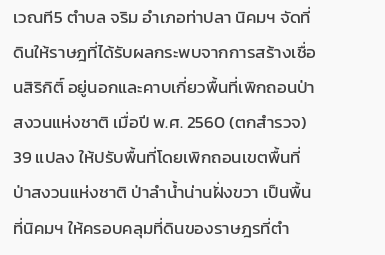เวณที5 ตำบล จริม อำเภอท่าปลา นิคมฯ จัดที่ดินให้ราษฎที่ได้รับผลกระพบจากการสร้างเชื่อนสิริกิติ์ อยู่นอกและคาบเกี่ยวพื้นที่เพิกถอนป่าสงวนแห่งชาติ เมื่อปี พ.ศ. 2560 (ตกสำรวจ) 39 แปลง ให้ปรับพื้นที่โดยเพิกถอนเขตพื้นที่ป่าสงวนแห่งชาติ ป่าลำน้ำน่านฝั่งขวา เป็นพื้นที่นิคมฯ ให้ครอบคลุมที่ดินของราษฎรที่ตำ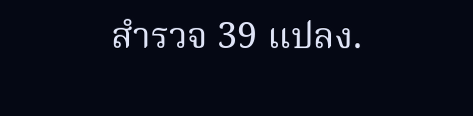สำรวจ 39 แปลง.